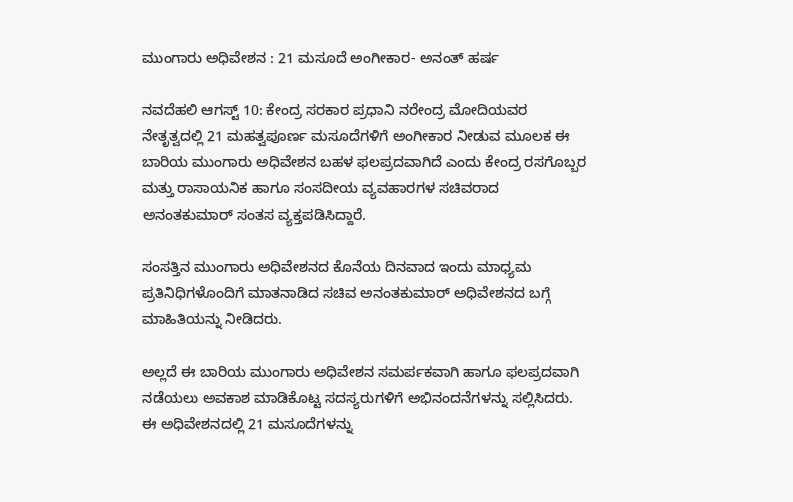ಮುಂಗಾರು ಅಧಿವೇಶನ : 21 ಮಸೂದೆ ಅಂಗೀಕಾರ- ಅನಂತ್ ಹರ್ಷ

ನವದೆಹಲಿ ಆಗಸ್ಟ್ 10: ಕೇಂದ್ರ ಸರಕಾರ ಪ್ರಧಾನಿ ನರೇಂದ್ರ ಮೋದಿಯವರ ನೇತೃತ್ವದಲ್ಲಿ 21 ಮಹತ್ವಪೂರ್ಣ ಮಸೂದೆಗಳಿಗೆ ಅಂಗೀಕಾರ ನೀಡುವ ಮೂಲಕ ಈ ಬಾರಿಯ ಮುಂಗಾರು ಅಧಿವೇಶನ ಬಹಳ ಫಲಪ್ರದವಾಗಿದೆ ಎಂದು ಕೇಂದ್ರ ರಸಗೊಬ್ಬರ ಮತ್ತು ರಾಸಾಯನಿಕ ಹಾಗೂ ಸಂಸದೀಯ ವ್ಯವಹಾರಗಳ ಸಚಿವರಾದ ಅನಂತಕುಮಾರ್ ಸಂತಸ ವ್ಯಕ್ತಪಡಿಸಿದ್ದಾರೆ.

ಸಂಸತ್ತಿನ ಮುಂಗಾರು ಅಧಿವೇಶನದ ಕೊನೆಯ ದಿನವಾದ ಇಂದು ಮಾಧ್ಯಮ ಪ್ರತಿನಿಧಿಗಳೊಂದಿಗೆ ಮಾತನಾಡಿದ ಸಚಿವ ಅನಂತಕುಮಾರ್ ಅಧಿವೇಶನದ ಬಗ್ಗೆ ಮಾಹಿತಿಯನ್ನು ನೀಡಿದರು.

ಅಲ್ಲದೆ ಈ ಬಾರಿಯ ಮುಂಗಾರು ಅಧಿವೇಶನ ಸಮರ್ಪಕವಾಗಿ ಹಾಗೂ ಫಲಪ್ರದವಾಗಿ ನಡೆಯಲು ಅವಕಾಶ ಮಾಡಿಕೊಟ್ಟ ಸದಸ್ಯರುಗಳಿಗೆ ಅಭಿನಂದನೆಗಳನ್ನು ಸಲ್ಲಿಸಿದರು. ಈ ಅಧಿವೇಶನದಲ್ಲಿ 21 ಮಸೂದೆಗಳನ್ನು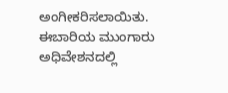ಅಂಗೀಕರಿಸಲಾಯಿತು. ಈಬಾರಿಯ ಮುಂಗಾರು ಅಧಿವೇಶನದಲ್ಲಿ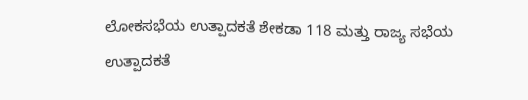ಲೋಕಸಭೆಯ ಉತ್ಪಾದಕತೆ ಶೇಕಡಾ 118 ಮತ್ತು ರಾಜ್ಯ ಸಭೆಯ ಉತ್ಪಾದಕತೆ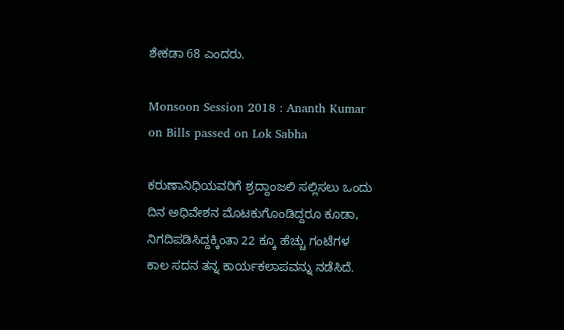ಶೇಕಡಾ 68 ಎಂದರು.

Monsoon Session 2018 : Ananth Kumar on Bills passed on Lok Sabha

ಕರುಣಾನಿಧಿಯವರಿಗೆ ಶ್ರದ್ದಾಂಜಲಿ ಸಲ್ಲಿಸಲು ಒಂದು ದಿನ ಅಧಿವೇಶನ ಮೊಟಕುಗೊಂಡಿದ್ದರೂ ಕೂಡಾ, ನಿಗದಿಪಡಿಸಿದ್ದಕ್ಕಿಂತಾ 22 ಕ್ಕೂ ಹೆಚ್ಚು ಗಂಟೆಗಳ ಕಾಲ ಸದನ ತನ್ನ ಕಾರ್ಯಕಲಾಪವನ್ನು ನಡೆಸಿದೆ.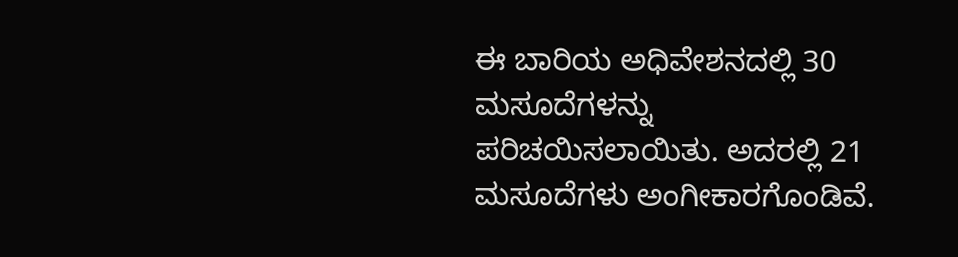ಈ ಬಾರಿಯ ಅಧಿವೇಶನದಲ್ಲಿ 30 ಮಸೂದೆಗಳನ್ನು ಪರಿಚಯಿಸಲಾಯಿತು. ಅದರಲ್ಲಿ 21 ಮಸೂದೆಗಳು ಅಂಗೀಕಾರಗೊಂಡಿವೆ.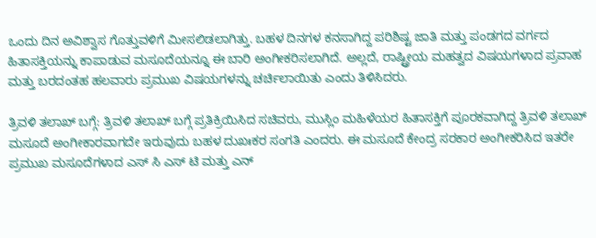ಒಂದು ದಿನ ಅವಿಶ್ವಾಸ ಗೊತ್ತುವಳಿಗೆ ಮೀಸಲಿಡಲಾಗಿತ್ತು. ಬಹಳ ದಿನಗಳ ಕನಸಾಗಿದ್ದ ಪರಿಶಿಷ್ಟ ಜಾತಿ ಮತ್ತು ಪಂಡಗದ ವರ್ಗದ ಹಿತಾಸಕ್ತಿಯನ್ನು ಕಾಪಾಡುವ ಮಸೂದೆಯನ್ನೂ ಈ ಬಾರಿ ಅಂಗೀಕರಿಸಲಾಗಿದೆ. ಅಲ್ಲದೆ, ರಾಷ್ಟ್ರೀಯ ಮಹತ್ವದ ವಿಷಯಗಳಾದ ಪ್ರವಾಹ ಮತ್ತು ಬರದಂತಹ ಹಲವಾರು ಪ್ರಮುಖ ವಿಷಯಗಳನ್ನು ಚರ್ಚಿಲಾಯಿತು ಎಂದು ತಿಳಿಸಿದರು.

ತ್ರಿವಳಿ ತಲಾಖ್ ಬಗ್ಗೆ: ತ್ರಿವಳಿ ತಲಾಖ್ ಬಗ್ಗೆ ಪ್ರತಿಕ್ರಿಯಿಸಿದ ಸಚಿವರು, ಮುಸ್ಲಿಂ ಮಹಿಳೆಯರ ಹಿತಾಸಕ್ತಿಗೆ ಪೂರಕವಾಗಿದ್ದ ತ್ರಿವಳಿ ತಲಾಖ್ ಮಸೂದೆ ಅಂಗೀಕಾರವಾಗದೇ ಇರುವುದು ಬಹಳ ದುಖಃಕರ ಸಂಗತಿ ಎಂದರು. ಈ ಮಸೂದೆ ಕೇಂದ್ರ ಸರಕಾರ ಅಂಗೀಕರಿಸಿದ ಇತರೇ ಪ್ರಮುಖ ಮಸೂದೆಗಳಾದ ಎಸ್ ಸಿ ಎಸ್ ಟಿ ಮತ್ತು ಎನ್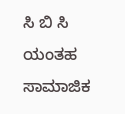ಸಿ ಬಿ ಸಿ ಯಂತಹ ಸಾಮಾಜಿಕ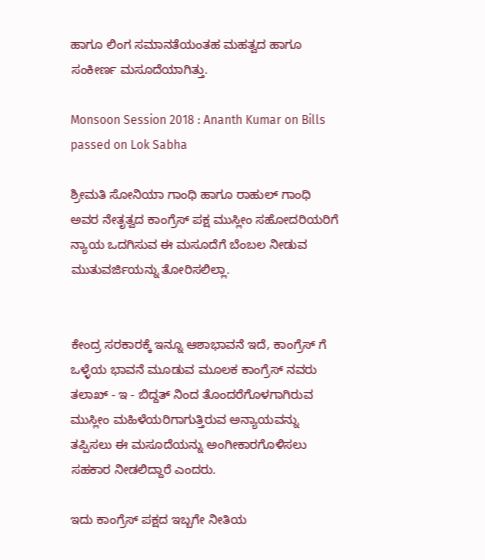ಹಾಗೂ ಲಿಂಗ ಸಮಾನತೆಯಂತಹ ಮಹತ್ವದ ಹಾಗೂ ಸಂಕೀರ್ಣ ಮಸೂದೆಯಾಗಿತ್ತು.

Monsoon Session 2018 : Ananth Kumar on Bills passed on Lok Sabha

ಶ್ರೀಮತಿ ಸೋನಿಯಾ ಗಾಂಧಿ ಹಾಗೂ ರಾಹುಲ್ ಗಾಂಧಿ ಅವರ ನೇತೃತ್ವದ ಕಾಂಗ್ರೆಸ್ ಪಕ್ಷ ಮುಸ್ಲೀಂ ಸಹೋದರಿಯರಿಗೆ ನ್ಯಾಯ ಒದಗಿಸುವ ಈ ಮಸೂದೆಗೆ ಬೆಂಬಲ ನೀಡುವ ಮುತುವರ್ಜಿಯನ್ನು ತೋರಿಸಲಿಲ್ಲಾ.


ಕೇಂದ್ರ ಸರಕಾರಕ್ಕೆ ಇನ್ನೂ ಆಶಾಭಾವನೆ ಇದೆ, ಕಾಂಗ್ರೆಸ್ ಗೆ ಒಳ್ಳೆಯ ಭಾವನೆ ಮೂಡುವ ಮೂಲಕ ಕಾಂಗ್ರೆಸ್ ನವರು ತಲಾಖ್ - ಇ - ಬಿದ್ದತ್ ನಿಂದ ತೊಂದರೆಗೊಳಗಾಗಿರುವ ಮುಸ್ಲೀಂ ಮಹಿಳೆಯರಿಗಾಗುತ್ತಿರುವ ಅನ್ಯಾಯವನ್ನು ತಪ್ಪಿಸಲು ಈ ಮಸೂದೆಯನ್ನು ಅಂಗೀಕಾರಗೊಳಿಸಲು ಸಹಕಾರ ನೀಡಲಿದ್ದಾರೆ ಎಂದರು.

ಇದು ಕಾಂಗ್ರೆಸ್ ಪಕ್ಷದ ಇಬ್ಬಗೇ ನೀತಿಯ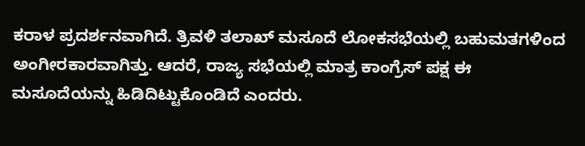ಕರಾಳ ಪ್ರದರ್ಶನವಾಗಿದೆ. ತ್ರಿವಳಿ ತಲಾಖ್ ಮಸೂದೆ ಲೋಕಸಭೆಯಲ್ಲಿ ಬಹುಮತಗಳಿಂದ ಅಂಗೀರಕಾರವಾಗಿತ್ತು. ಆದರೆ, ರಾಜ್ಯ ಸಭೆಯಲ್ಲಿ ಮಾತ್ರ ಕಾಂಗ್ರೆಸ್ ಪಕ್ಷ ಈ ಮಸೂದೆಯನ್ನು ಹಿಡಿದಿಟ್ಟುಕೊಂಡಿದೆ ಎಂದರು.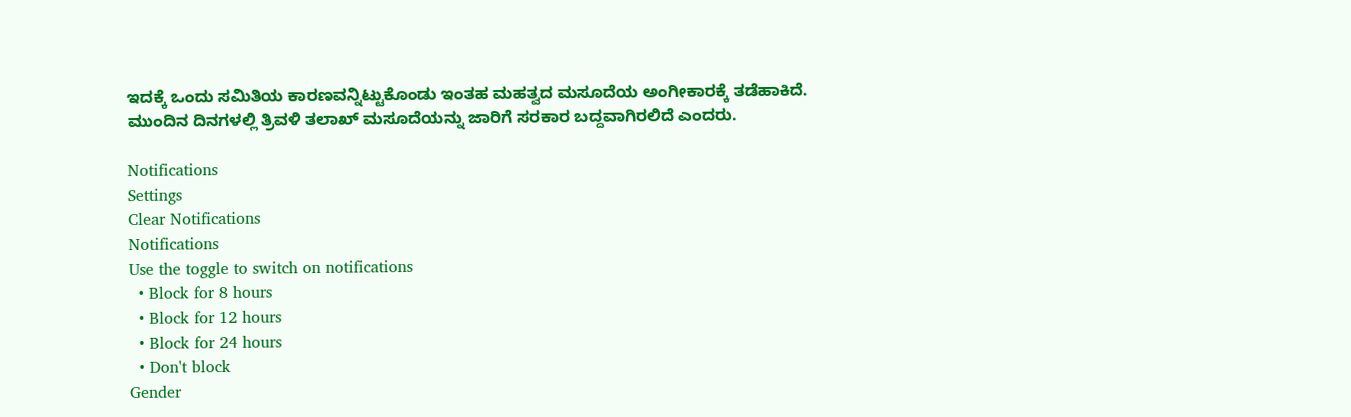ಇದಕ್ಕೆ ಒಂದು ಸಮಿತಿಯ ಕಾರಣವನ್ನಿಟ್ಟುಕೊಂಡು ಇಂತಹ ಮಹತ್ವದ ಮಸೂದೆಯ ಅಂಗೀಕಾರಕ್ಕೆ ತಡೆಹಾಕಿದೆ. ಮುಂದಿನ ದಿನಗಳಲ್ಲಿ ತ್ರಿವಳಿ ತಲಾಖ್ ಮಸೂದೆಯನ್ನು ಜಾರಿಗೆ ಸರಕಾರ ಬದ್ದವಾಗಿರಲಿದೆ ಎಂದರು.

Notifications
Settings
Clear Notifications
Notifications
Use the toggle to switch on notifications
  • Block for 8 hours
  • Block for 12 hours
  • Block for 24 hours
  • Don't block
Gender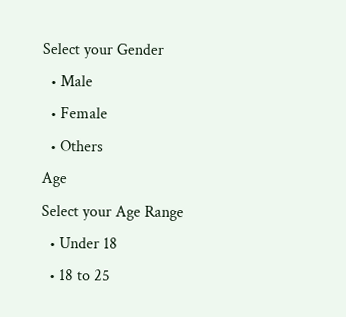Select your Gender
  • Male
  • Female
  • Others
Age
Select your Age Range
  • Under 18
  • 18 to 25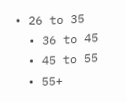• 26 to 35
  • 36 to 45
  • 45 to 55
  • 55+